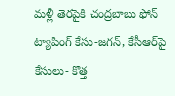మళ్లీ తెరపైకి చంద్రబాబు ఫోన్‌ ట్యాపింగ్‌ కేసు-జగన్, కేసీఆర్‌పై కేసులు- కొత్త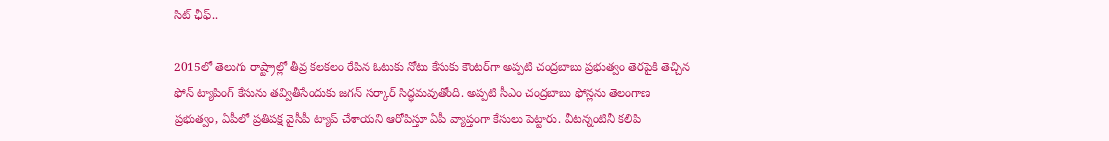సిట్‌ ఛీఫ్‌..

2015లో తెలుగు రాష్ట్రాల్లో తీవ్ర కలకలం రేపిన ఓటుకు నోటు కేసుకు కౌంటర్‌గా అప్పటి చంద్రబాబు ప్రభుత్వం తెరపైకి తెచ్చిన ఫోన్‌ ట్యాపింగ్‌ కేసును తవ్వితీసేందుకు జగన్‌ సర్కార్‌ సిద్ధమవుతోంది. అప్పటి సీఎం చంద్రబాబు ఫోన్లను తెలంగాణ ప్రభుత్వం, ఏపీలో ప్రతిపక్ష వైసీపీ ట్యాప్‌ చేశాయని ఆరోపిస్తూ ఏపీ వ్యాప్తంగా కేసులు పెట్టారు. వీటన్నంటినీ కలిపి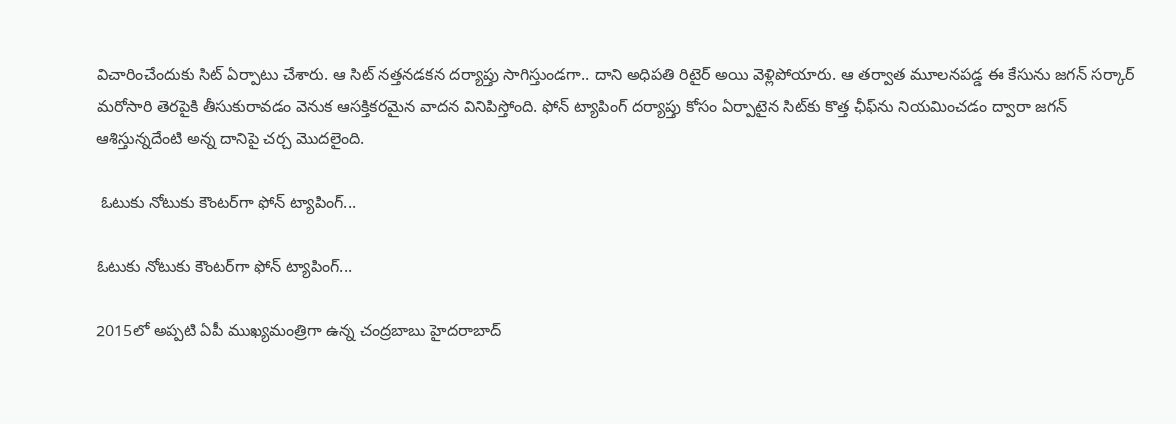విచారించేందుకు సిట్ ఏర్పాటు చేశారు. ఆ సిట్‌ నత్తనడకన దర్యాప్తు సాగిస్తుండగా.. దాని అధిపతి రిటైర్‌ అయి వెళ్లిపోయారు. ఆ తర్వాత మూలనపడ్డ ఈ కేసును జగన్ సర్కార్‌ మరోసారి తెరపైకి తీసుకురావడం వెనుక ఆసక్తికరమైన వాదన వినిపిస్తోంది. ఫోన్‌ ట్యాపింగ్‌ దర్యాప్తు కోసం ఏర్పాటైన సిట్‌కు కొత్త ఛీఫ్‌ను నియమించడం ద్వారా జగన్‌ ఆశిస్తున్నదేంటి అన్న దానిపై చర్చ మొదలైంది.

 ఓటుకు నోటుకు కౌంటర్‌గా ఫోన్‌ ట్యాపింగ్‌...

ఓటుకు నోటుకు కౌంటర్‌గా ఫోన్‌ ట్యాపింగ్‌...

2015లో అప్పటి ఏపీ ముఖ్యమంత్రిగా ఉన్న చంద్రబాబు హైదరాబాద్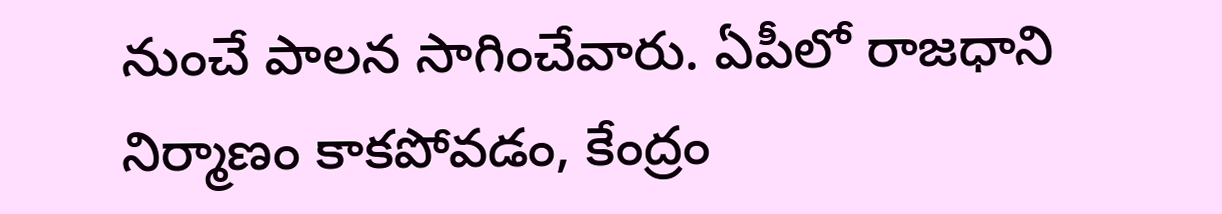నుంచే పాలన సాగించేవారు. ఏపీలో రాజధాని నిర్మాణం కాకపోవడం, కేంద్రం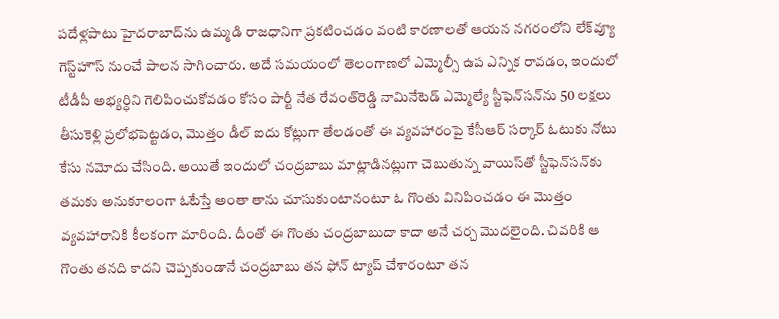పదేళ్లపాటు హైదరాబాద్‌ను ఉమ్మడి రాజధానిగా ప్రకటించడం వంటి కారణాలతో ఆయన నగరంలోని లేక్‌వ్యూ గెస్ట్‌హౌస్‌ నుంచే పాలన సాగించారు. అదే సమయంలో తెలంగాణలో ఎమ్మెల్సీ ఉప ఎన్నిక రావడం, ఇందులో టీడీపీ అభ్యర్ధిని గెలిపించుకోవడం కోసం పార్టీ నేత రేవంత్‌రెడ్డి నామినేటెడ్‌ ఎమ్మెల్యే స్టీఫెన్‌సన్‌ను 50 లక్షలు తీసుకెళ్లి ప్రలోభపెట్టడం, మొత్తం డీల్‌ ఐదు కోట్లుగా తేలడంతో ఈ వ్యవహారంపై కేసీఆర్ సర్కార్‌ ఓటుకు నోటు కేసు నమోదు చేసింది. అయితే ఇందులో చంద్రబాబు మాట్లాడినట్లుగా చెబుతున్న వాయిస్‌తో స్టీఫెన్‌సన్‌కు తమకు అనుకూలంగా ఓటేస్తే అంతా తాను చూసుకుంటానంటూ ఓ గొంతు వినిపించడం ఈ మొత్తం వ్యవహారానికి కీలకంగా మారింది. దీంతో ఈ గొంతు చంద్రబాబుదా కాదా అనే చర్చ మొదలైంది. చివరికి ఆ గొంతు తనది కాదని చెప్పకుండానే చంద్రబాబు తన ఫోన్‌ ట్యాప్‌ చేశారంటూ తన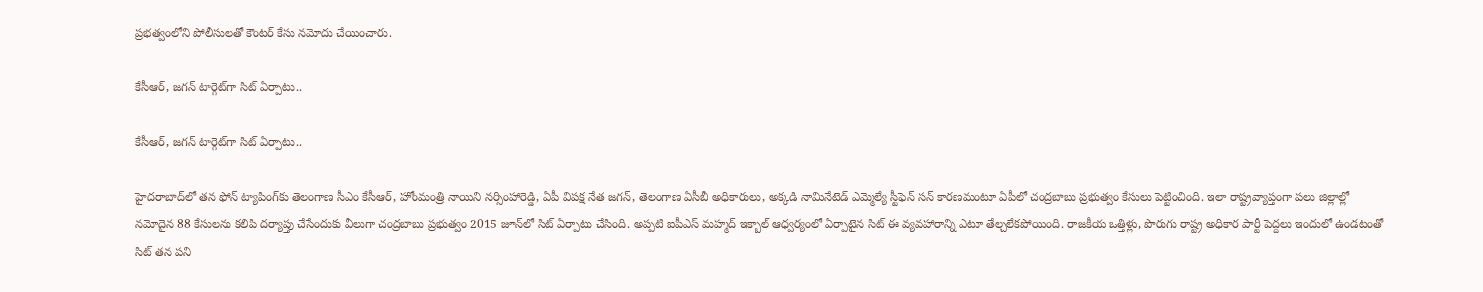ప్రభత్వంలోని పోలీసులతో కౌంటర్‌ కేసు నమోదు చేయించారు.

కేసీఆర్‌, జగన్‌ టార్గెట్‌గా సిట్‌ ఏర్పాటు..

కేసీఆర్‌, జగన్‌ టార్గెట్‌గా సిట్‌ ఏర్పాటు..

హైదరాబాద్‌లో తన ఫోన్‌ ట్యాపింగ్‌కు తెలంగాణ సీఎం కేసీఆర్‌, హోంమంత్రి నాయిని నర్సింహారెడ్డి, ఏపీ విపక్ష నేత జగన్‌, తెలంగాణ ఏసీబీ అధికారులు, అక్కడి నామినేటెడ్‌ ఎమ్మెల్యే స్టీఫెన్‌ సన్‌ కారణమంటూ ఏపీలో చంద్రబాబు ప్రభుత్వం కేసులు పెట్టించింది. ఇలా రాష్ట్రవ్యాప్తంగా పలు జిల్లాల్లో నమోదైన 88 కేసులను కలిపి దర్యాప్తు చేసేందుకు వీలుగా చంద్రబాబు ప్రభుత్వం 2015 జూన్‌లో సిట్‌ ఏర్పాటు చేసింది. అప్పటి ఐపీఎస్ మహ్మద్‌ ఇక్బాల్‌ ఆధ్వర్యంలో ఏర్పాటైన సిట్‌ ఈ వ్యవహారాన్ని ఎటూ తేల్చలేకపోయింది. రాజకీయ ఒత్తిళ్లు, పొరుగు రాష్ట్ర అధికార పార్టీ పెద్దలు ఇందులో ఉండటంతో సిట్‌ తన పని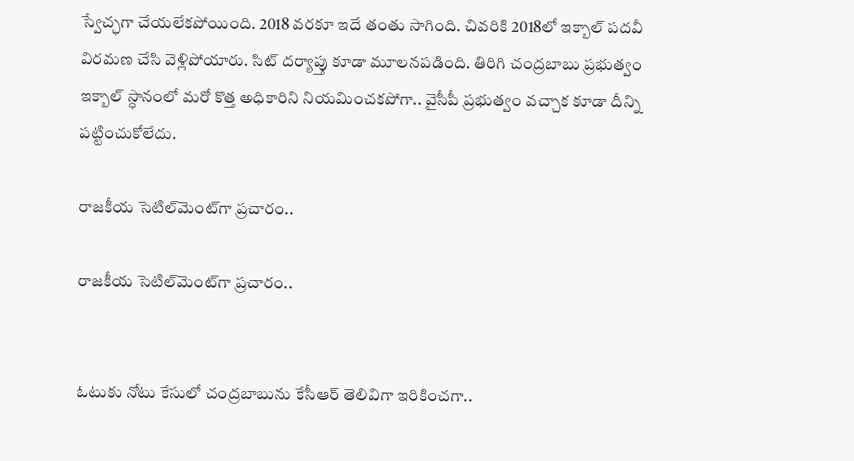స్వేచ్ఛగా చేయలేకపోయింది. 2018 వరకూ ఇదే తంతు సాగింది. చివరికి 2018లో ఇక్బాల్‌ పదవీ విరమణ చేసి వెళ్లిపోయారు. సిట్‌ దర్యాప్తు కూడా మూలనపడింది. తిరిగి చంద్రబాబు ప్రభుత్వం ఇక్బాల్‌ స్ధానంలో మరో కొత్త అధికారిని నియమించకపోగా.. వైసీపీ ప్రభుత్వం వచ్చాక కూడా దీన్ని పట్టించుకోలేదు.

రాజకీయ సెటిల్‌మెంట్‌గా ప్రచారం..

రాజకీయ సెటిల్‌మెంట్‌గా ప్రచారం..


ఓటుకు నోటు కేసులో చంద్రబాబును కేసీఆర్‌ తెలివిగా ఇరికించగా..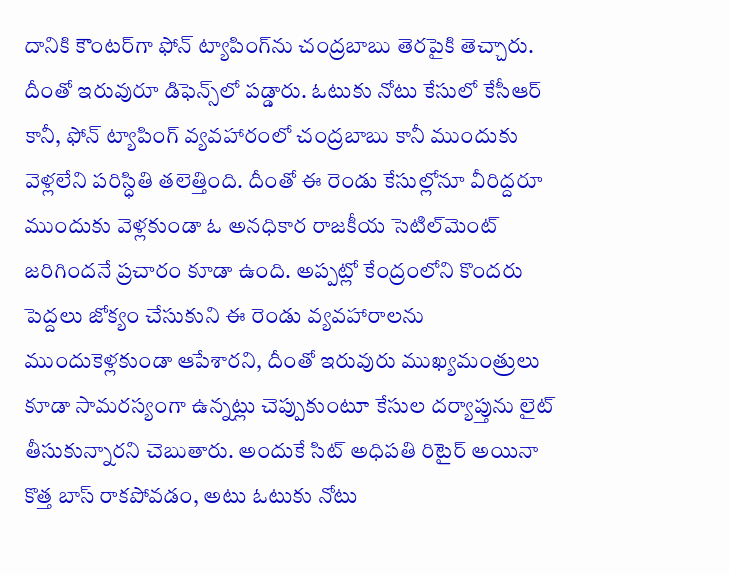దానికి కౌంటర్‌గా ఫోన్ ట్యాపింగ్‌ను చంద్రబాబు తెరపైకి తెచ్చారు. దీంతో ఇరువురూ డిఫెన్స్‌లో పడ్డారు. ఓటుకు నోటు కేసులో కేసీఆర్‌ కానీ, ఫోన్‌ ట్యాపింగ్‌ వ్యవహారంలో చంద్రబాబు కానీ ముందుకు వెళ్లలేని పరిస్ధితి తలెత్తింది. దీంతో ఈ రెండు కేసుల్లోనూ వీరిద్దరూ ముందుకు వెళ్లకుండా ఓ అనధికార రాజకీయ సెటిల్‌మెంట్‌ జరిగిందనే ప్రచారం కూడా ఉంది. అప్పట్లో కేంద్రంలోని కొందరు పెద్దలు జోక్యం చేసుకుని ఈ రెండు వ్యవహారాలను ముందుకెళ్లకుండా ఆపేశారని, దీంతో ఇరువురు ముఖ్యమంత్రులు కూడా సామరస్యంగా ఉన్నట్లు చెప్పుకుంటూ కేసుల దర్యాప్తును లైట్ తీసుకున్నారని చెబుతారు. అందుకే సిట్‌ అధిపతి రిటైర్‌ అయినా కొత్త బాస్‌ రాకపోవడం, అటు ఓటుకు నోటు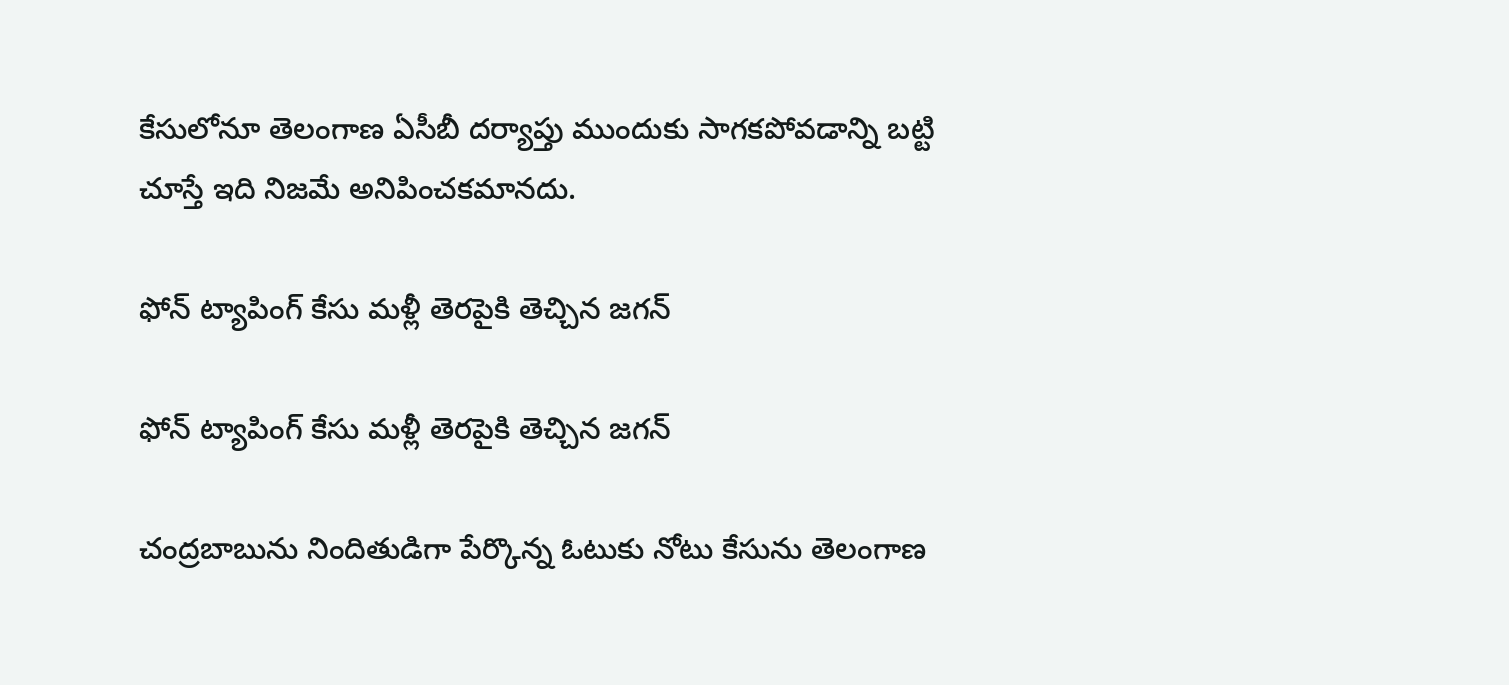కేసులోనూ తెలంగాణ ఏసీబీ దర్యాప్తు ముందుకు సాగకపోవడాన్ని బట్టి చూస్తే ఇది నిజమే అనిపించకమానదు.

ఫోన్ ట్యాపింగ్‌ కేసు మళ్లీ తెరపైకి తెచ్చిన జగన్

ఫోన్ ట్యాపింగ్‌ కేసు మళ్లీ తెరపైకి తెచ్చిన జగన్

చంద్రబాబును నిందితుడిగా పేర్కొన్న ఓటుకు నోటు కేసును తెలంగాణ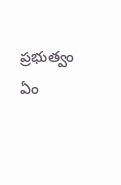ప్రభుత్వం ఏం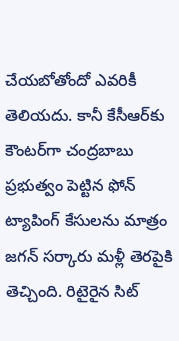చేయబోతోందో ఎవరికీ తెలియదు. కానీ కేసీఆర్‌కు కౌంటర్‌గా చంద్రబాబు ప్రభుత్వం పెట్టిన ఫోన్‌ ట్యాపింగ్‌ కేసులను మాత్రం జగన్ సర్కారు మళ్లీ తెరపైకి తెచ్చింది. రిటైరైన సిట్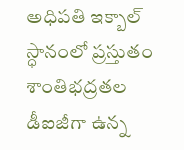అధిపతి ఇక్బాల్‌ స్ధానంలో ప్రస్తుతం శాంతిభద్రతల డీఐజీగా ఉన్న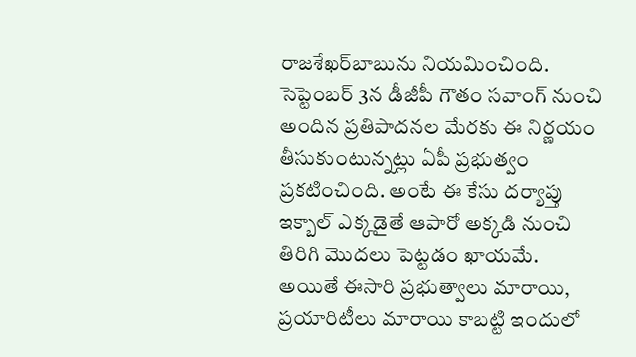రాజశేఖర్‌బాబును నియమించింది. సెప్టెంబర్‌ 3న డీజీపీ గౌతం సవాంగ్‌ నుంచి అందిన ప్రతిపాదనల మేరకు ఈ నిర్ణయం తీసుకుంటున్నట్లు ఏపీ ప్రభుత్వం ప్రకటించింది. అంటే ఈ కేసు దర్యాప్తు ఇక్బాల్‌ ఎక్కడైతే ఆపారో అక్కడి నుంచి తిరిగి మొదలు పెట్టడం ఖాయమే. అయితే ఈసారి ప్రభుత్వాలు మారాయి, ప్రయారిటీలు మారాయి కాబట్టి ఇందులో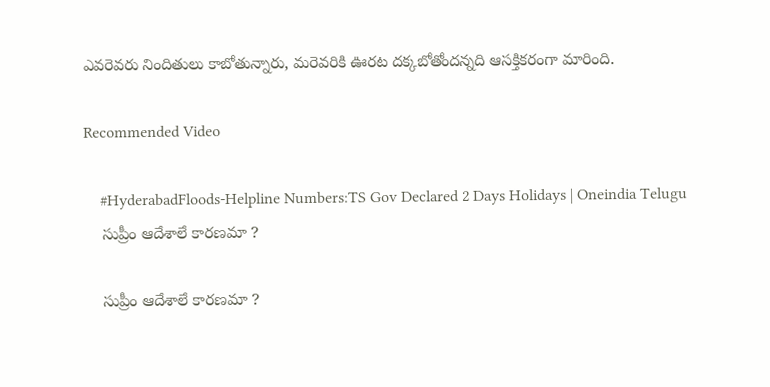ఎవరెవరు నిందితులు కాబోతున్నారు, మరెవరికి ఊరట దక్కబోతోందన్నది ఆసక్తికరంగా మారింది.

Recommended Video

    #HyderabadFloods-Helpline Numbers:TS Gov Declared 2 Days Holidays | Oneindia Telugu
    సుప్రీం ఆదేశాలే కారణమా ?

    సుప్రీం ఆదేశాలే కారణమా ?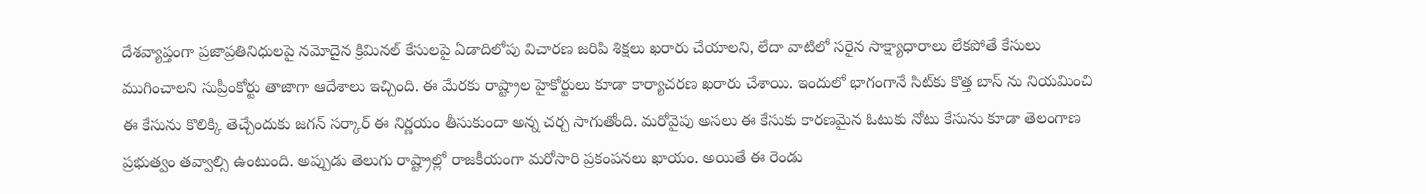దేశవ్యాప్తంగా ప్రజాప్రతినిధులపై నమోదైన క్రిమినల్‌ కేసులపై ఏడాదిలోపు విచారణ జరిపి శిక్షలు ఖరారు చేయాలని, లేదా వాటిలో సరైన సాక్ష్యాధారాలు లేకపోతే కేసులు ముగించాలని సుప్రీంకోర్టు తాజాగా ఆదేశాలు ఇచ్చింది. ఈ మేరకు రాష్ట్రాల హైకోర్టులు కూడా కార్యాచరణ ఖరారు చేశాయి. ఇందులో భాగంగానే సిట్‌కు కొత్త బాస్‌ ను నియమించి ఈ కేసును కొలిక్కి తెచ్చేందుకు జగన్‌ సర్కార్‌ ఈ నిర్ణయం తీసుకుందా అన్న చర్చ సాగుతోంది. మరోవైపు అసలు ఈ కేసుకు కారణమైన ఓటుకు నోటు కేసును కూడా తెలంగాణ ప్రభుత్వం తవ్వాల్సి ఉంటుంది. అప్పుడు తెలుగు రాష్ట్రాల్లో రాజకీయంగా మరోసారి ప్రకంపనలు ఖాయం. అయితే ఈ రెండు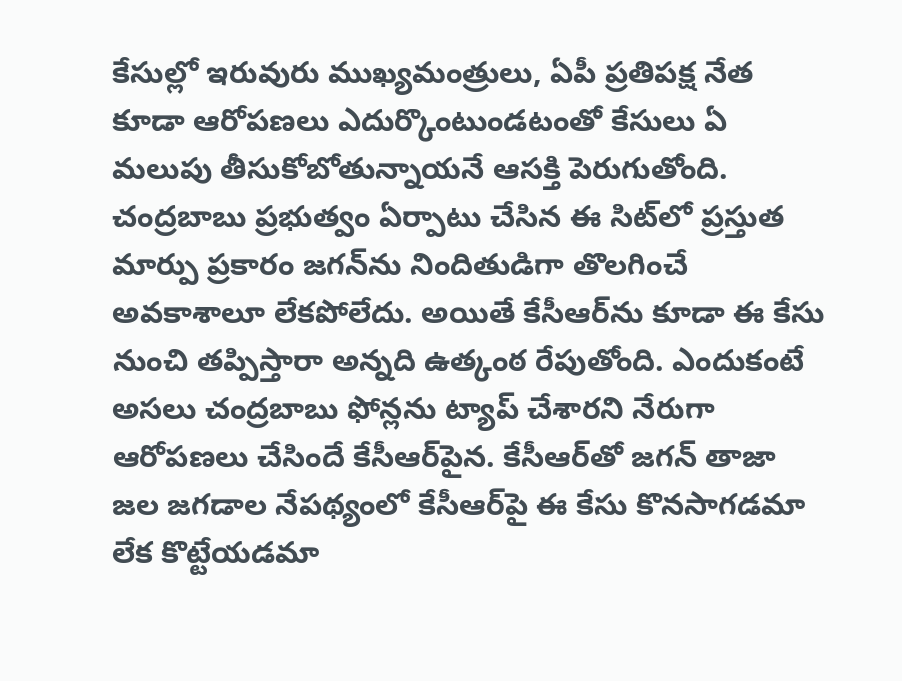కేసుల్లో ఇరువురు ముఖ్యమంత్రులు, ఏపీ ప్రతిపక్ష నేత కూడా ఆరోపణలు ఎదుర్కొంటుండటంతో కేసులు ఏ మలుపు తీసుకోబోతున్నాయనే ఆసక్తి పెరుగుతోంది. చంద్రబాబు ప్రభుత్వం ఏర్పాటు చేసిన ఈ సిట్‌లో ప్రస్తుత మార్పు ప్రకారం జగన్‌ను నిందితుడిగా తొలగించే అవకాశాలూ లేకపోలేదు. అయితే కేసీఆర్‌ను కూడా ఈ కేసు నుంచి తప్పిస్తారా అన్నది ఉత్కంఠ రేపుతోంది. ఎందుకంటే అసలు చంద్రబాబు ఫోన్లను ట్యాప్‌ చేశారని నేరుగా ఆరోపణలు చేసిందే కేసీఆర్‌పైన. కేసీఆర్‌తో జగన్‌ తాజా జల జగడాల నేపథ్యంలో కేసీఆర్‌పై ఈ కేసు కొనసాగడమా లేక కొట్టేయడమా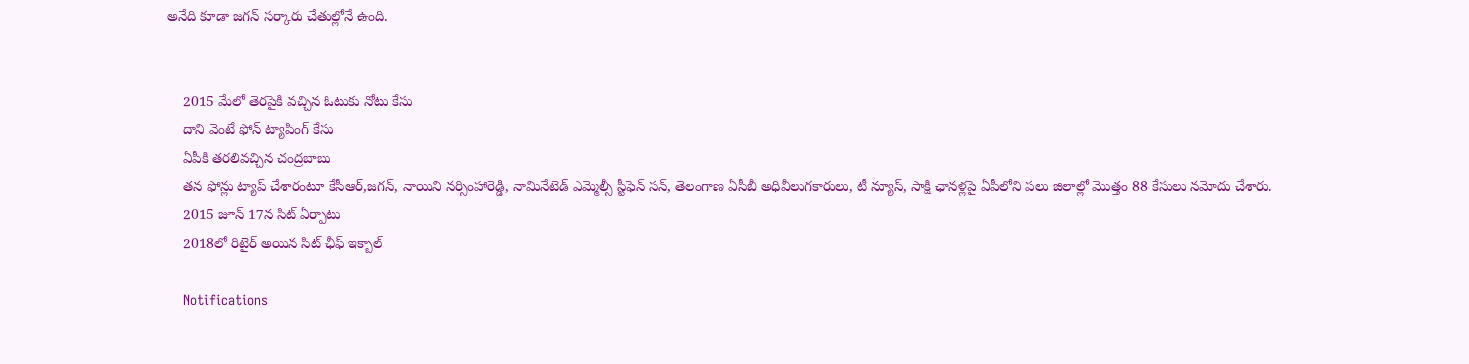అనేది కూడా జగన్‌ సర్కారు చేతుల్లోనే ఉంది.


    2015 మేలో తెరపైకి వచ్చిన ఓటుకు నోటు కేసు
    దాని వెంటే ఫోన్‌ ట్యాపింగ్ కేసు
    ఏపీకి తరలివచ్చిన చంద్రబాబు
    తన ఫోన్లు ట్యాప్ చేశారంటూ కేసీఆర్‌,జగన్‌, నాయిని నర్సింహారెడ్డి, నామినేటెడ్‌ ఎమ్మెల్సీ స్టీఫెన్ సన్‌, తెలంగాణ ఏసీబీ అధివీలుగకారులు, టీ న్యూస్‌, సాక్షి ఛానళ్లపై ఏపీలోని పలు జిలాల్లో మొత్తం 88 కేసులు నమోదు చేశారు.
    2015 జూన్‌ 17న సిట్‌ ఏర్పాటు
    2018లో రిటైర్‌ అయిన సిట్‌ ఛీఫ్ ఇక్బాల్

    Notifications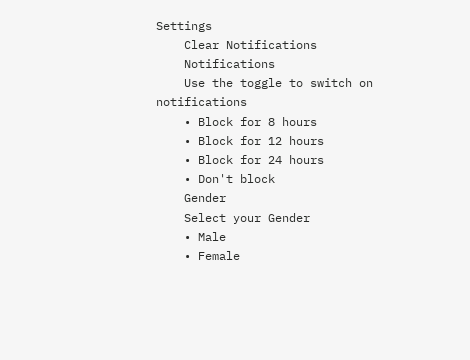Settings
    Clear Notifications
    Notifications
    Use the toggle to switch on notifications
    • Block for 8 hours
    • Block for 12 hours
    • Block for 24 hours
    • Don't block
    Gender
    Select your Gender
    • Male
    • Female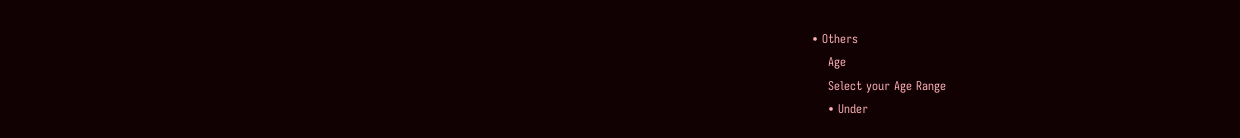• Others
    Age
    Select your Age Range
    • Under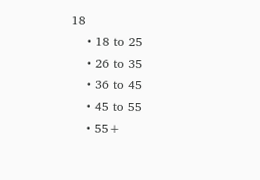18
    • 18 to 25
    • 26 to 35
    • 36 to 45
    • 45 to 55
    • 55+